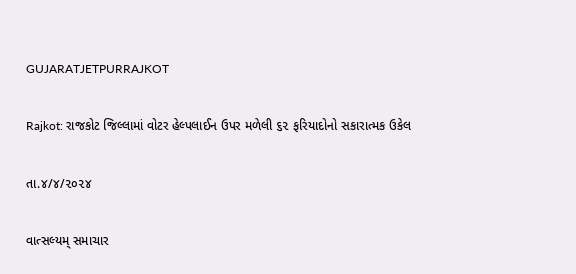GUJARATJETPURRAJKOT

Rajkot: રાજકોટ જિલ્લામાં વોટર હેલ્પલાઈન ઉપર મળેલી ૬૨ ફરિયાદોનો સકારાત્મક ઉકેલ

તા.૪/૪/૨૦૨૪

વાત્સલ્યમ્ સમાચાર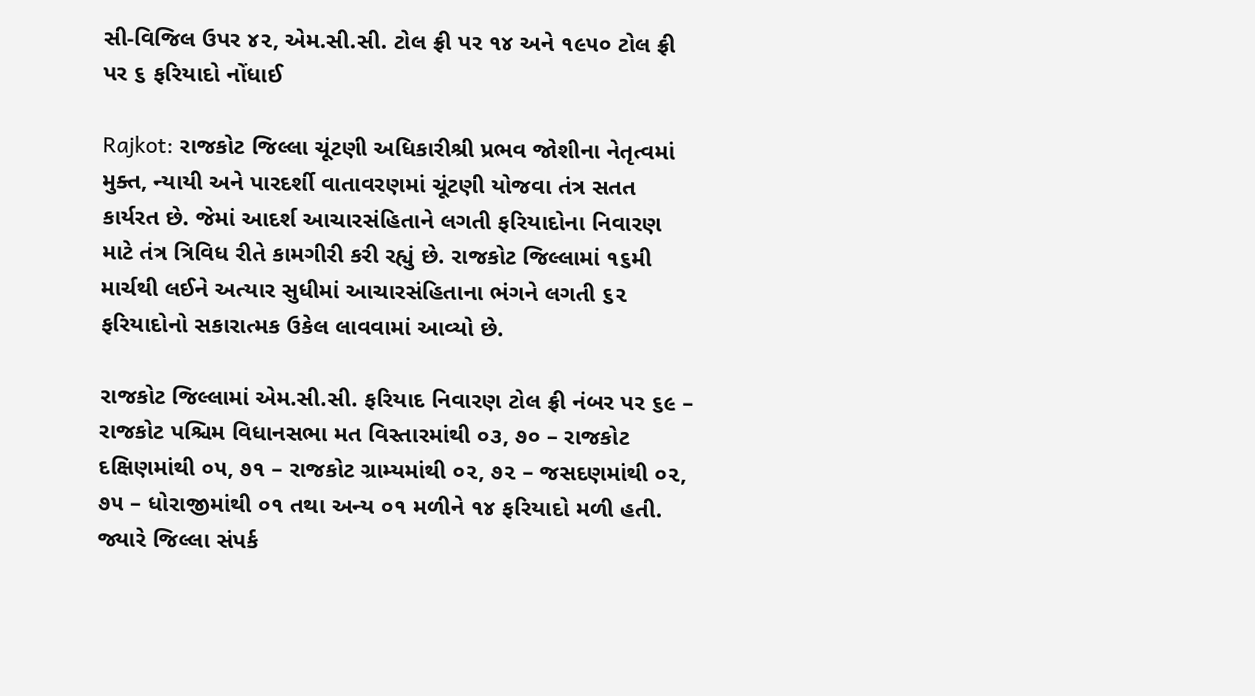સી-વિજિલ ઉપર ૪૨, એમ.સી.સી. ટોલ ફ્રી પર ૧૪ અને ૧૯૫૦ ટોલ ફ્રી પર ૬ ફરિયાદો નોંધાઈ

Rajkot: રાજકોટ જિલ્લા ચૂંટણી અધિકારીશ્રી પ્રભવ જોશીના નેતૃત્વમાં મુક્ત, ન્યાયી અને પારદર્શી વાતાવરણમાં ચૂંટણી યોજવા તંત્ર સતત કાર્યરત છે. જેમાં આદર્શ આચારસંહિતાને લગતી ફરિયાદોના નિવારણ માટે તંત્ર ત્રિવિધ રીતે કામગીરી કરી રહ્યું છે. રાજકોટ જિલ્લામાં ૧૬મી માર્ચથી લઈને અત્યાર સુધીમાં આચારસંહિતાના ભંગને લગતી ૬૨ ફરિયાદોનો સકારાત્મક ઉકેલ લાવવામાં આવ્યો છે.

રાજકોટ જિલ્લામાં એમ.સી.સી. ફરિયાદ નિવારણ ટોલ ફ્રી નંબર પર ૬૯ – રાજકોટ પશ્ચિમ વિધાનસભા મત વિસ્તારમાંથી ૦૩, ૭૦ – રાજકોટ દક્ષિણમાંથી ૦૫, ૭૧ – રાજકોટ ગ્રામ્યમાંથી ૦૨, ૭૨ – જસદણમાંથી ૦૨, ૭૫ – ધોરાજીમાંથી ૦૧ તથા અન્ય ૦૧ મળીને ૧૪ ફરિયાદો મળી હતી. જ્યારે જિલ્લા સંપર્ક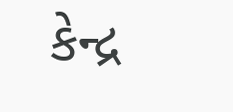કેન્દ્ર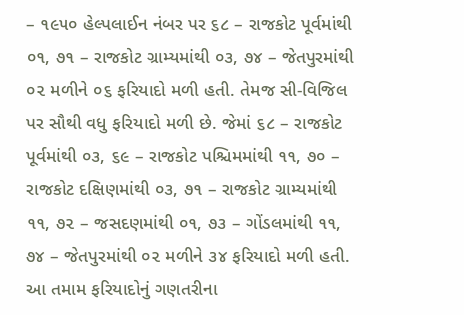– ૧૯૫૦ હેલ્પલાઈન નંબર પર ૬૮ – રાજકોટ પૂર્વમાંથી ૦૧, ૭૧ – રાજકોટ ગ્રામ્યમાંથી ૦૩, ૭૪ – જેતપુરમાંથી ૦૨ મળીને ૦૬ ફરિયાદો મળી હતી. તેમજ સી-વિજિલ પર સૌથી વધુ ફરિયાદો મળી છે. જેમાં ૬૮ – રાજકોટ પૂર્વમાંથી ૦૩, ૬૯ – રાજકોટ પશ્ચિમમાંથી ૧૧, ૭૦ – રાજકોટ દક્ષિણમાંથી ૦૩, ૭૧ – રાજકોટ ગ્રામ્યમાંથી ૧૧, ૭૨ – જસદણમાંથી ૦૧, ૭૩ – ગોંડલમાંથી ૧૧, ૭૪ – જેતપુરમાંથી ૦૨ મળીને ૩૪ ફરિયાદો મળી હતી. આ તમામ ફરિયાદોનું ગણતરીના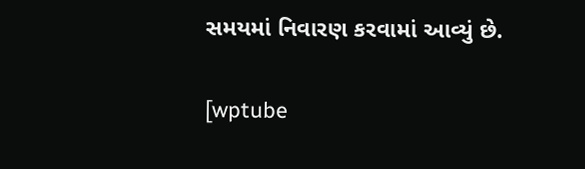સમયમાં નિવારણ કરવામાં આવ્યું છે.

[wptube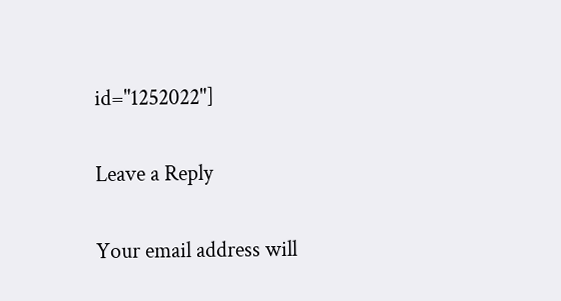id="1252022"]

Leave a Reply

Your email address will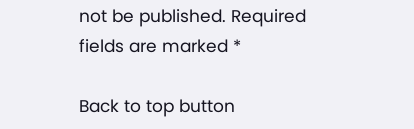not be published. Required fields are marked *

Back to top button